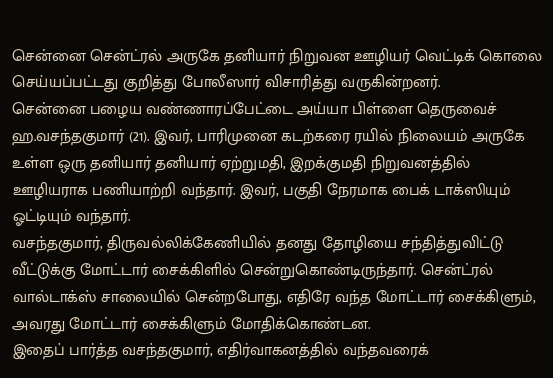சென்னை சென்ட்ரல் அருகே தனியார் நிறுவன ஊழியர் வெட்டிக் கொலை செய்யப்பட்டது குறித்து போலீஸார் விசாரித்து வருகின்றனர்.
சென்னை பழைய வண்ணாரப்பேட்டை அய்யா பிள்ளை தெருவைச் ஹ.வசந்தகுமார் (21). இவர், பாரிமுனை கடற்கரை ரயில் நிலையம் அருகே உள்ள ஒரு தனியார் தனியார் ஏற்றுமதி, இறக்குமதி நிறுவனத்தில் ஊழியராக பணியாற்றி வந்தார். இவர், பகுதி நேரமாக பைக் டாக்ஸியும் ஓட்டியும் வந்தார்.
வசந்தகுமார், திருவல்லிக்கேணியில் தனது தோழியை சந்தித்துவிட்டு வீட்டுக்கு மோட்டார் சைக்கிளில் சென்றுகொண்டிருந்தார். சென்ட்ரல் வால்டாக்ஸ் சாலையில் சென்றபோது, எதிரே வந்த மோட்டார் சைக்கிளும், அவரது மோட்டார் சைக்கிளும் மோதிக்கொண்டன.
இதைப் பார்த்த வசந்தகுமார், எதிர்வாகனத்தில் வந்தவரைக்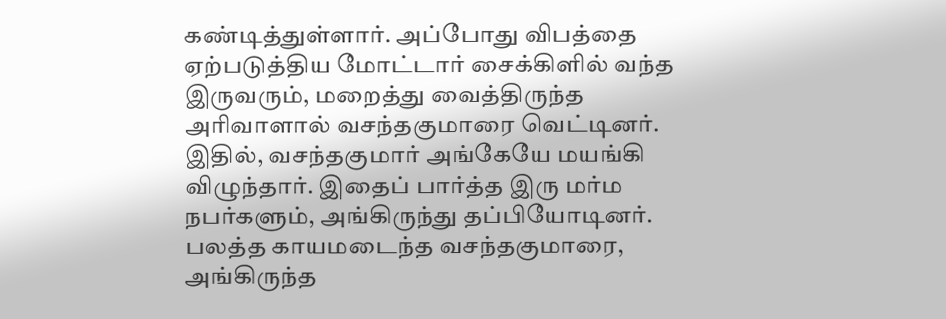கண்டித்துள்ளார். அப்போது விபத்தை ஏற்படுத்திய மோட்டார் சைக்கிளில் வந்த இருவரும், மறைத்து வைத்திருந்த அரிவாளால் வசந்தகுமாரை வெட்டினர்.
இதில், வசந்தகுமார் அங்கேயே மயங்கி விழுந்தார். இதைப் பார்த்த இரு மர்ம நபர்களும், அங்கிருந்து தப்பியோடினர். பலத்த காயமடைந்த வசந்தகுமாரை, அங்கிருந்த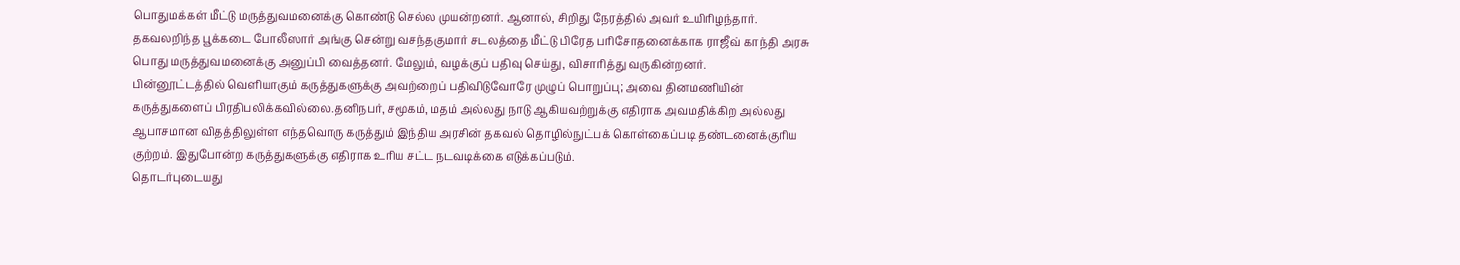பொதுமக்கள் மீட்டு மருத்துவமனைக்கு கொண்டு செல்ல முயன்றனர். ஆனால், சிறிது நேரத்தில் அவர் உயிரிழந்தார்.
தகவலறிந்த பூக்கடை போலீஸார் அங்கு சென்று வசந்தகுமார் சடலத்தை மீட்டு பிரேத பரிசோதனைக்காக ராஜீவ் காந்தி அரசு பொது மருத்துவமனைக்கு அனுப்பி வைத்தனர். மேலும், வழக்குப் பதிவு செய்து, விசாரித்து வருகின்றனர்.
பின்னூட்டத்தில் வெளியாகும் கருத்துகளுக்கு அவற்றைப் பதிவிடுவோரே முழுப் பொறுப்பு; அவை தினமணியின் கருத்துகளைப் பிரதிபலிக்கவில்லை.தனிநபர், சமூகம், மதம் அல்லது நாடு ஆகியவற்றுக்கு எதிராக அவமதிக்கிற அல்லது ஆபாசமான விதத்திலுள்ள எந்தவொரு கருத்தும் இந்திய அரசின் தகவல் தொழில்நுட்பக் கொள்கைப்படி தண்டனைக்குரிய குற்றம். இதுபோன்ற கருத்துகளுக்கு எதிராக உரிய சட்ட நடவடிக்கை எடுக்கப்படும்.
தொடர்புடையது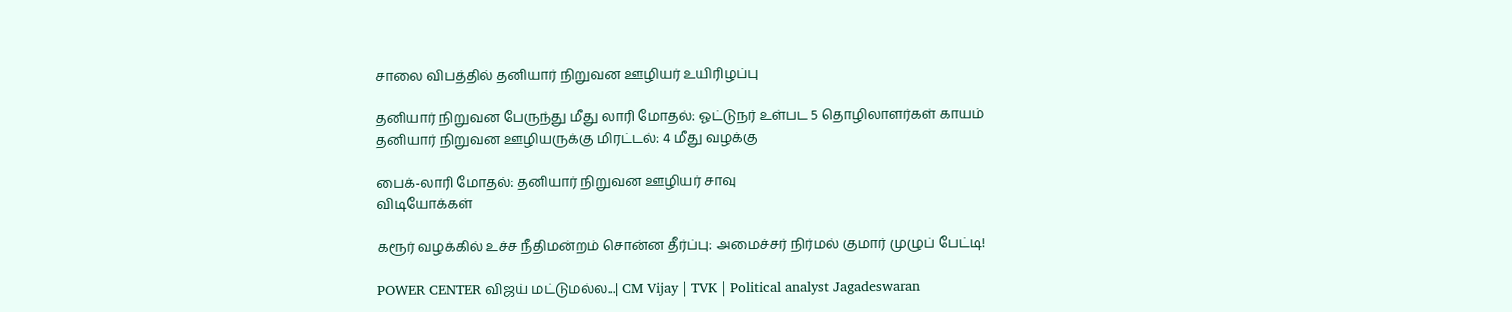சாலை விபத்தில் தனியார் நிறுவன ஊழியர் உயிரிழப்பு

தனியார் நிறுவன பேருந்து மீது லாரி மோதல்: ஓட்டுநர் உள்பட 5 தொழிலாளர்கள் காயம்
தனியார் நிறுவன ஊழியருக்கு மிரட்டல்: 4 மீது வழக்கு

பைக்-லாரி மோதல்: தனியார் நிறுவன ஊழியர் சாவு
விடியோக்கள்

கரூர் வழக்கில் உச்ச நீதிமன்றம் சொன்ன தீர்ப்பு: அமைச்சர் நிர்மல் குமார் முழுப் பேட்டி!

POWER CENTER விஜய் மட்டுமல்ல...| CM Vijay | TVK | Political analyst Jagadeswaran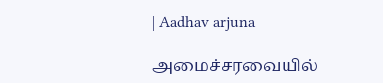| Aadhav arjuna

அமைச்சரவையில்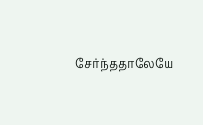சேர்ந்ததாலேயே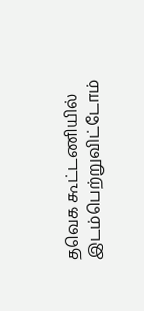தவெக கூட்டணியில் இடம்பெற்றுவிட்டோம்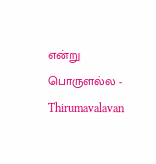என்று பொருளல்ல - Thirumavalavan